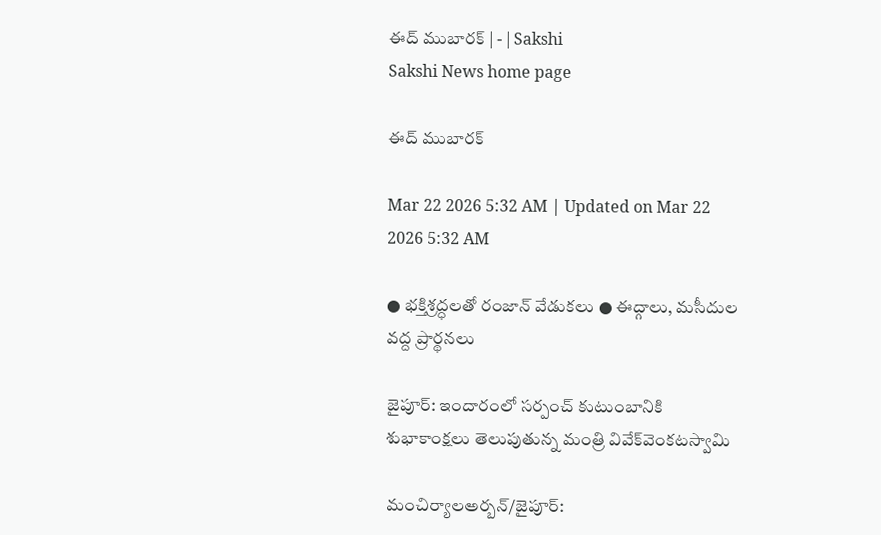ఈద్‌ ముబారక్‌ | - | Sakshi
Sakshi News home page

ఈద్‌ ముబారక్‌

Mar 22 2026 5:32 AM | Updated on Mar 22 2026 5:32 AM

● భక్తిశ్రద్ధలతో రంజాన్‌ వేడుకలు ● ఈద్గాలు, మసీదుల వద్ద ప్రార్థనలు

జైపూర్‌: ఇందారంలో సర్పంచ్‌ కుటుంబానికి శుభాకాంక్షలు తెలుపుతున్న మంత్రి వివేక్‌వెంకటస్వామి

మంచిర్యాలఅర్బన్‌/జైపూర్‌: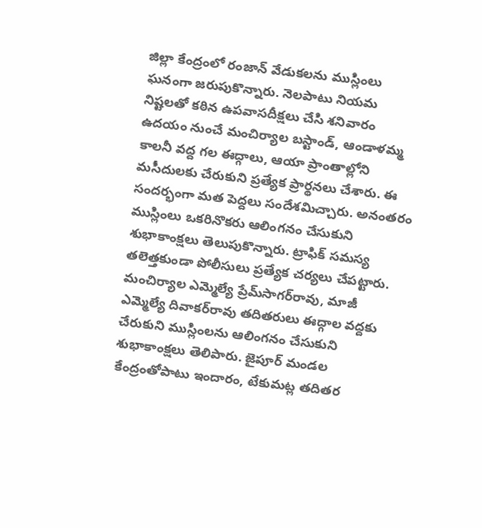జిల్లా కేంద్రంలో రంజాన్‌ వేడుకలను ముస్లింలు ఘనంగా జరుపుకొన్నారు. నెలపాటు నియమ నిష్టలతో కఠిన ఉపవాసదీక్షలు చేసి శనివారం ఉదయం నుంచే మంచిర్యాల బస్టాండ్‌, ఆండాళమ్మ కాలనీ వద్ద గల ఈద్గాలు, ఆయా ప్రాంతాల్లోని మసీదులకు చేరుకుని ప్రత్యేక ప్రార్థనలు చేశారు. ఈ సందర్భంగా మత పెద్దలు సందేశమిచ్చారు. అనంతరం ముస్లింలు ఒకరినొకరు ఆలింగనం చేసుకుని శుభాకాంక్షలు తెలుపుకొన్నారు. ట్రాఫిక్‌ సమస్య తలెత్తకుండా పోలీసులు ప్రత్యేక చర్యలు చేపట్టారు. మంచిర్యాల ఎమ్మెల్యే ప్రేమ్‌సాగర్‌రావు, మాజీ ఎమ్మెల్యే దివాకర్‌రావు తదితరులు ఈద్గాల వద్దకు చేరుకుని ముస్లింలను ఆలింగనం చేసుకుని శుభాకాంక్షలు తెలిపారు. జైపూర్‌ మండల కేంద్రంతోపాటు ఇందారం, టేకుమట్ల తదితర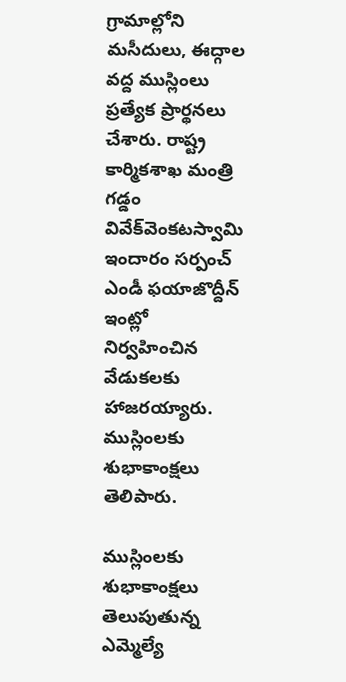గ్రామాల్లోని మసీదులు, ఈద్గాల వద్ద ముస్లింలు ప్రత్యేక ప్రార్థనలు చేశారు. రాష్ట్ర కార్మికశాఖ మంత్రి గడ్డం వివేక్‌వెంకటస్వామి ఇందారం సర్పంచ్‌ ఎండీ ఫయాజొద్దీన్‌ ఇంట్లో నిర్వహించిన వేడుకలకు హాజరయ్యారు. ముస్లింలకు శుభాకాంక్షలు తెలిపారు.

ముస్లింలకు శుభాకాంక్షలు తెలుపుతున్న ఎమ్మెల్యే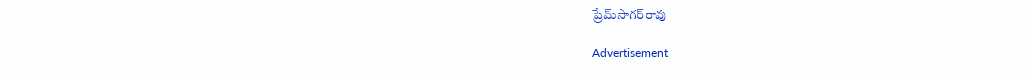ప్రేమ్‌సాగర్‌రావు

Advertisement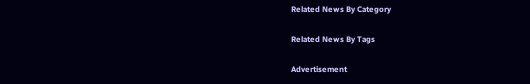Related News By Category

Related News By Tags

Advertisement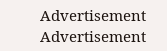Advertisement
Advertisement